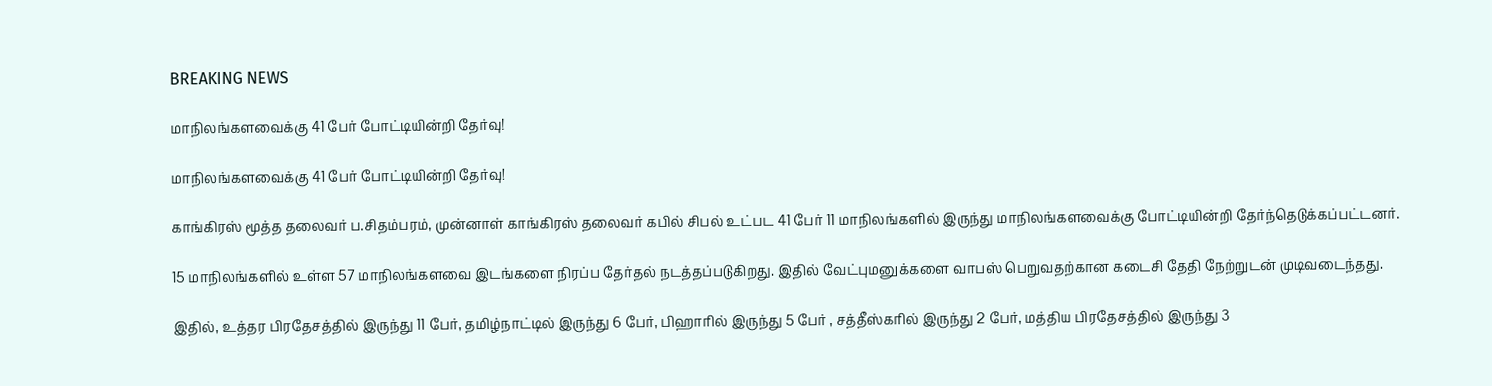BREAKING NEWS

மாநிலங்களவைக்கு 41 பேர் போட்டியின்றி தேர்வு!

மாநிலங்களவைக்கு 41 பேர் போட்டியின்றி தேர்வு!

காங்கிரஸ் மூத்த தலைவர் ப.சிதம்பரம், முன்னாள் காங்கிரஸ் தலைவர் கபில் சிபல் உட்பட 41 பேர் 11 மாநிலங்களில் இருந்து மாநிலங்களவைக்கு போட்டியின்றி தேர்ந்தெடுக்கப்பட்டனர்.

15 மாநிலங்களில் உள்ள 57 மாநிலங்களவை இடங்களை நிரப்ப தேர்தல் நடத்தப்படுகிறது. இதில் வேட்புமனுக்களை வாபஸ் பெறுவதற்கான கடைசி தேதி நேற்றுடன் முடிவடைந்தது.

இதில், உத்தர பிரதேசத்தில் இருந்து 11 பேர், தமிழ்நாட்டில் இருந்து 6 பேர், பிஹாரில் இருந்து 5 பேர் , சத்தீஸ்கரில் இருந்து 2 பேர், மத்திய பிரதேசத்தில் இருந்து 3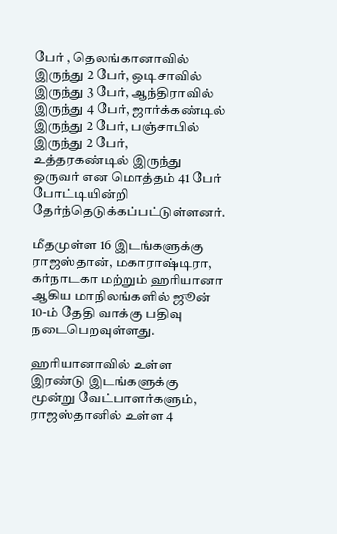பேர் , தெலங்கானாவில் இருந்து 2 பேர், ஒடிசாவில் இருந்து 3 பேர், ஆந்திராவில் இருந்து 4 பேர், ஜார்க்கண்டில் இருந்து 2 பேர், பஞ்சாபில் இருந்து 2 பேர், உத்தரகண்டில் இருந்து ஒருவர் என மொத்தம் 41 பேர் போட்டியின்றி தேர்ந்தெடுக்கப்பட்டுள்ளனர்.

மீதமுள்ள 16 இடங்களுக்கு ராஜஸ்தான், மகாராஷ்டிரா, கர்நாடகா மற்றும் ஹரியானா ஆகிய மாநிலங்களில் ஜூன் 10-ம் தேதி வாக்கு பதிவு நடைபெறவுள்ளது.

ஹரியானாவில் உள்ள இரண்டு இடங்களுக்கு மூன்று வேட்பாளர்களும், ராஜஸ்தானில் உள்ள 4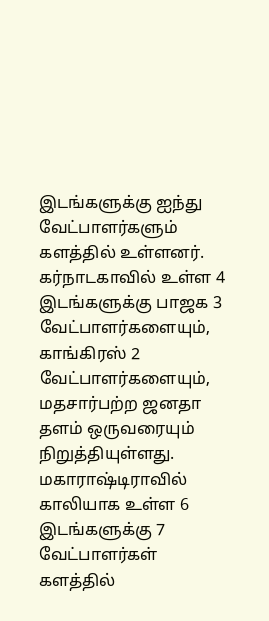இடங்களுக்கு ஐந்து வேட்பாளர்களும் களத்தில் உள்ளனர். கர்நாடகாவில் உள்ள 4 இடங்களுக்கு பாஜக 3 வேட்பாளர்களையும், காங்கிரஸ் 2 வேட்பாளர்களையும், மதசார்பற்ற ஜனதா தளம் ஒருவரையும் நிறுத்தியுள்ளது. மகாராஷ்டிராவில் காலியாக உள்ள 6 இடங்களுக்கு 7 வேட்பாளர்கள் களத்தில்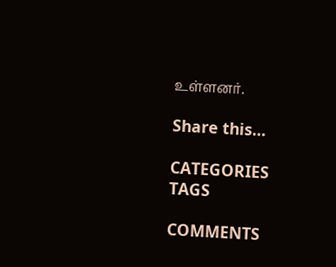உள்ளனர்.

Share this…

CATEGORIES
TAGS

COMMENTS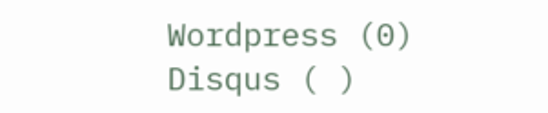Wordpress (0)
Disqus ( )